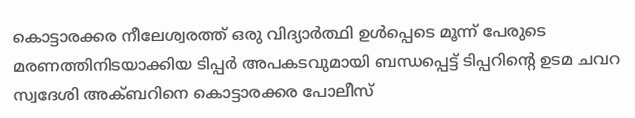കൊട്ടാരക്കര നീലേശ്വരത്ത് ഒരു വിദ്യാർത്ഥി ഉൾപ്പെടെ മൂന്ന് പേരുടെ മരണത്തിനിടയാക്കിയ ടിപ്പർ അപകടവുമായി ബന്ധപ്പെട്ട് ടിപ്പറിന്റെ ഉടമ ചവറ സ്വദേശി അക്ബറിനെ കൊട്ടാരക്കര പോലീസ്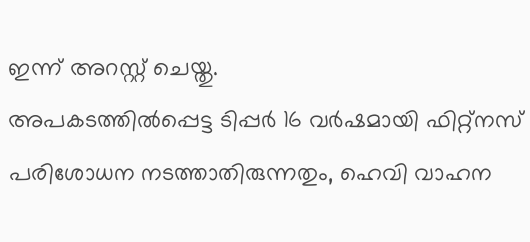ഇന്ന് അറസ്റ്റ് ചെയ്തു.
അപകടത്തിൽപ്പെട്ട ടിപ്പർ 16 വർഷമായി ഫിറ്റ്നസ് പരിശോധന നടത്താതിരുന്നതും, ഹെവി വാഹന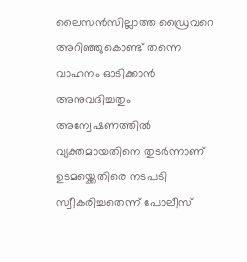ലൈസൻസില്ലാത്ത ഡ്രൈവറെ അറിഞ്ഞുകൊണ്ട് തന്നെ വാഹനം ഓടിക്കാൻ അനുവദിച്ചതും അന്വേഷണത്തിൽ വ്യക്തമായതിനെ തുടർന്നാണ് ഉടമയ്ക്കെതിരെ നടപടി സ്വീകരിച്ചതെന്ന് പോലീസ്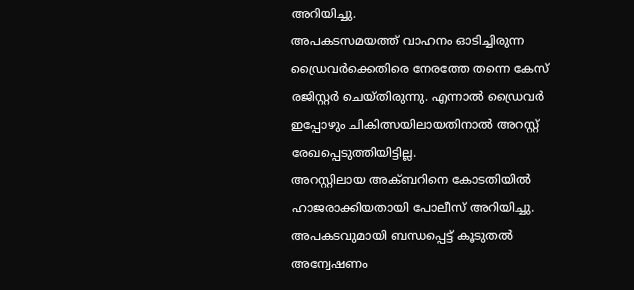അറിയിച്ചു.
അപകടസമയത്ത് വാഹനം ഓടിച്ചിരുന്ന ഡ്രൈവർക്കെതിരെ നേരത്തേ തന്നെ കേസ് രജിസ്റ്റർ ചെയ്തിരുന്നു. എന്നാൽ ഡ്രൈവർ ഇപ്പോഴും ചികിത്സയിലായതിനാൽ അറസ്റ്റ് രേഖപ്പെടുത്തിയിട്ടില്ല.
അറസ്റ്റിലായ അക്ബറിനെ കോടതിയിൽ ഹാജരാക്കിയതായി പോലീസ് അറിയിച്ചു. അപകടവുമായി ബന്ധപ്പെട്ട് കൂടുതൽ അന്വേഷണം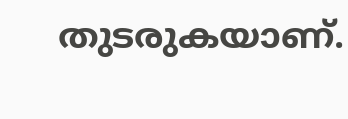തുടരുകയാണ്.